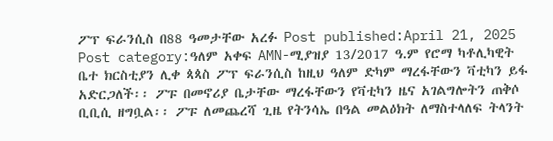ፖፕ ፍራንሲስ በ88 ዓመታቸው አረፉ Post published:April 21, 2025 Post category:ዓለም አቀፍ AMN-ሚያዝያ 13/2017 ዓ.ም የሮማ ካቶሊካዊት ቤተ ክርስቲያን ሊቀ ጳጳስ ፖፕ ፍራንሲስ ከዚህ ዓለም ድካም ማረፋቸውን ቫቲካን ይፋ አድርጋለች፡፡ ፖፑ በመኖሪያ ቤታቸው ማረፋቸውን የቫቲካን ዜና አገልግሎትን ጠቅሶ ቢቢሲ ዘግቧል፡፡ ፖፑ ለመጨረሻ ጊዜ የትንሳኤ በዓል መልዕክት ለማስተላለፍ ትላንት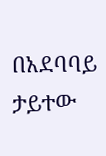በአደባባይ ታይተው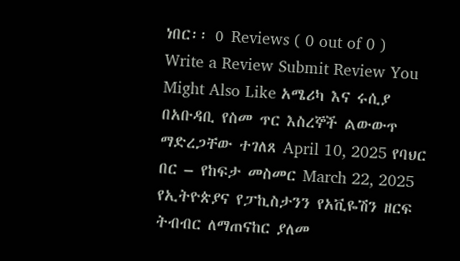ነበር፡፡ 0 Reviews ( 0 out of 0 ) Write a Review Submit Review You Might Also Like አሜሪካ እና ሩሲያ በአቡዳቢ የስመ ጥር እስረኞች ልውውጥ ማድረጋቸው ተገለጸ April 10, 2025 የባህር በር – የከፍታ መስመር March 22, 2025 የኢትዮጵያና የፓኪስታንን የአቪዬሽን ዘርፍ ትብብር ለማጠናከር ያለመ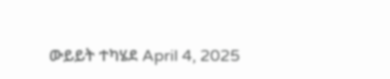ውይይት ተካሄደ April 4, 2025